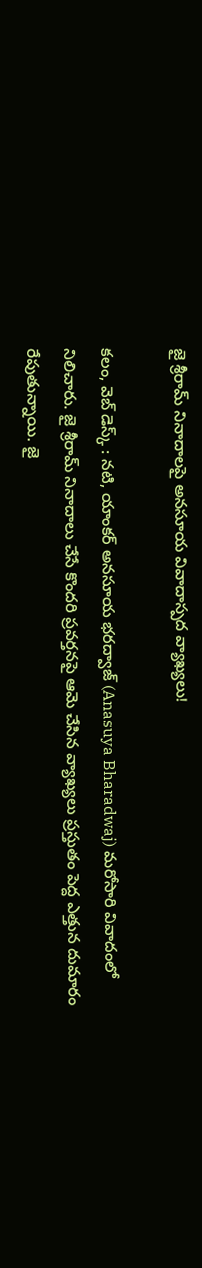జై శ్రీరామ్ నినాదాలపై అనసూయ వివాదాస్పద వ్యాఖ్యలు!

కలం, వెబ్ డెస్క్ : నటి, యాంకర్ అనసూయ భరద్వాజ్ (Anasuya Bharadwaj) మరోసారి వివాదంలో నిలిచారు. జై శ్రీరామ్ నినాదాలు చేసే కొందరి ప్రవర్తనపై ఆమె చేసిన వ్యాఖ్యలు ప్రస్తుతం పెద్ద ఎత్తున దుమారం రేపుతున్నాయి. జై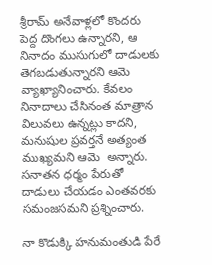శ్రీరామ్ అనేవాళ్లలో కొందరు పెద్ద దొంగలు ఉన్నారని, ఆ నినాదం ముసుగులో దాడులకు తెగబడుతున్నారని ఆమె వ్యాఖ్యానించారు. కేవలం నినాదాలు చేసినంత మాత్రాన విలువలు ఉన్నట్లు కాదని, మనుషుల ప్రవర్తనే అత్యంత ముఖ్యమని ఆమె  అన్నారు. సనాతన ధర్మం పేరుతో దాడులు చేయడం ఎంతవరకు సమంజసమని ప్రశ్నించారు.

నా కొడుక్కి హనుమంతుడి పేరే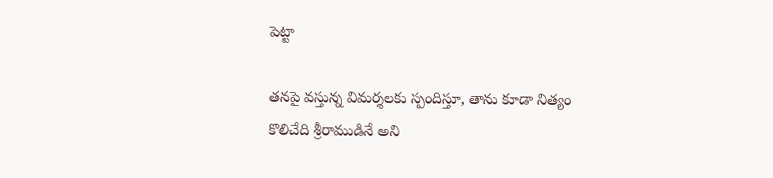పెట్టా

తనపై వస్తున్న విమర్శలకు స్పందిస్తూ, తాను కూడా నిత్యం కొలిచేది శ్రీరాముడినే అని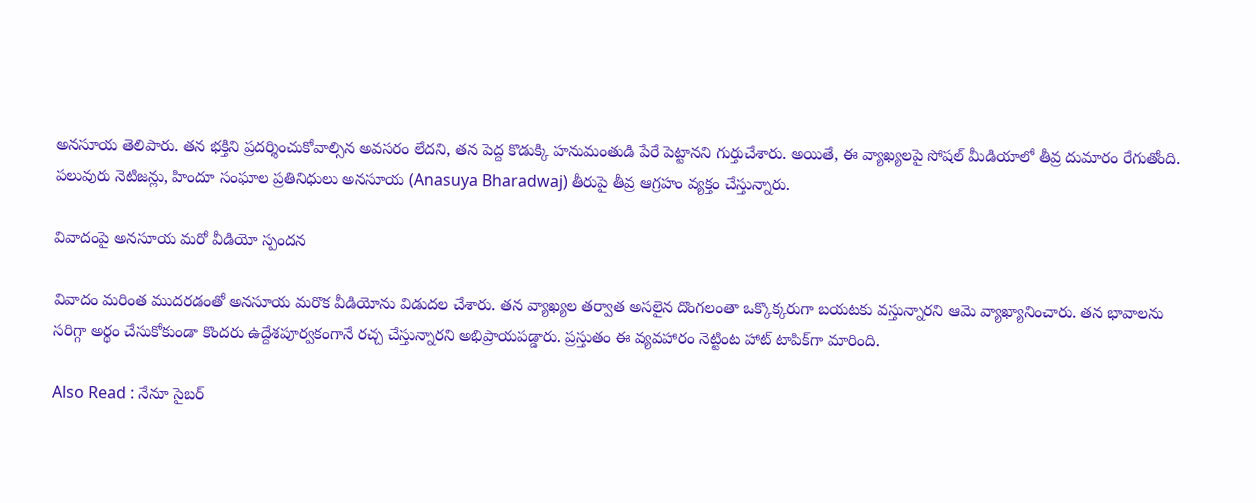అనసూయ తెలిపారు. తన భక్తిని ప్రదర్శించుకోవాల్సిన అవసరం లేదని, తన పెద్ద కొడుక్కి హనుమంతుడి పేరే పెట్టానని గుర్తుచేశారు. అయితే, ఈ వ్యాఖ్యలపై సోషల్ మీడియాలో తీవ్ర దుమారం రేగుతోంది. పలువురు నెటిజన్లు, హిందూ సంఘాల ప్రతినిధులు అనసూయ (Anasuya Bharadwaj) తీరుపై తీవ్ర ఆగ్రహం వ్యక్తం చేస్తున్నారు.

వివాదంపై అనసూయ మరో వీడియో స్పందన

వివాదం మరింత ముదరడంతో అనసూయ మరొక వీడియోను విడుదల చేశారు. తన వ్యాఖ్యల తర్వాత అసలైన దొంగలంతా ఒక్కొక్కరుగా బయటకు వస్తున్నారని ఆమె వ్యాఖ్యానించారు. తన భావాలను సరిగ్గా అర్థం చేసుకోకుండా కొందరు ఉద్దేశపూర్వకంగానే రచ్చ చేస్తున్నారని అభిప్రాయపడ్డారు. ప్రస్తుతం ఈ వ్యవహారం నెట్టింట హాట్ టాపిక్‌గా మారింది.

Also Read : నేనూ సైబర్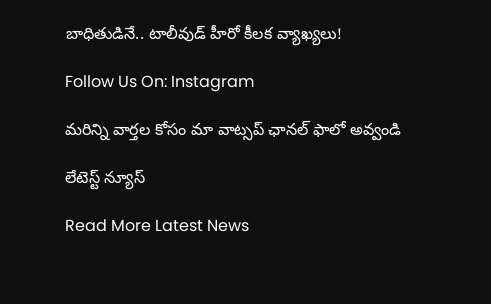బాధితుడినే.. టాలీవుడ్ హీరో కీలక వ్యాఖ్యలు!

Follow Us On: Instagram

మ‌రిన్ని వార్త‌ల కోసం మా వాట్స‌ప్ ఛాన‌ల్ ఫాలో అవ్వండి

లేటెస్ట్ న్యూస్‌

Read More Latest News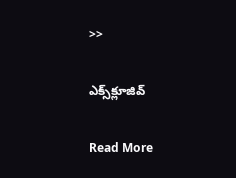>>

ఎక్స్‌క్లూజివ్‌

Read More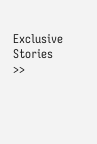Exclusive Stories >>